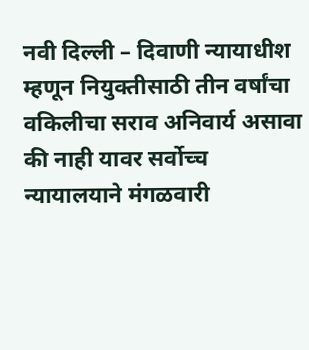नवी दिल्ली – दिवाणी न्यायाधीश म्हणून नियुक्तीसाठी तीन वर्षांचा वकिलीचा सराव अनिवार्य असावा की नाही यावर सर्वोच्च न्यायालयाने मंगळवारी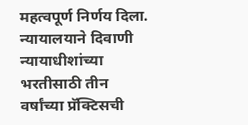महत्वपूर्ण निर्णय दिला. न्यायालयाने दिवाणी न्यायाधीशांच्या भरतीसाठी तीन वर्षांच्या प्रॅक्टिसची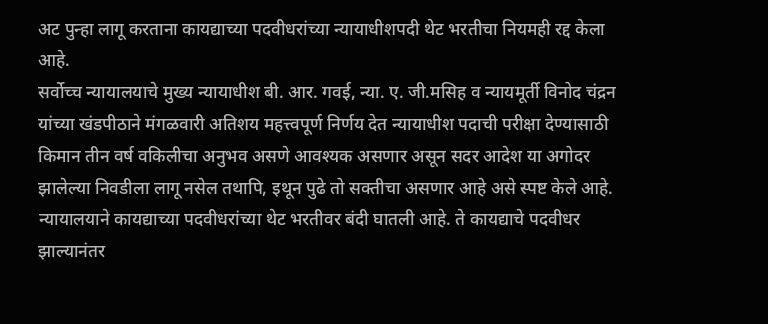अट पुन्हा लागू करताना कायद्याच्या पदवीधरांच्या न्यायाधीशपदी थेट भरतीचा नियमही रद्द केला आहे.
सर्वोच्च न्यायालयाचे मुख्य न्यायाधीश बी. आर. गवई, न्या. ए. जी.मसिह व न्यायमूर्ती विनोद चंद्रन यांच्या खंडपीठाने मंगळवारी अतिशय महत्त्वपूर्ण निर्णय देत न्यायाधीश पदाची परीक्षा देण्यासाठी किमान तीन वर्ष वकिलीचा अनुभव असणे आवश्यक असणार असून सदर आदेश या अगोदर झालेल्या निवडीला लागू नसेल तथापि, इथून पुढे तो सक्तीचा असणार आहे असे स्पष्ट केले आहे.
न्यायालयाने कायद्याच्या पदवीधरांच्या थेट भरतीवर बंदी घातली आहे. ते कायद्याचे पदवीधर झाल्यानंतर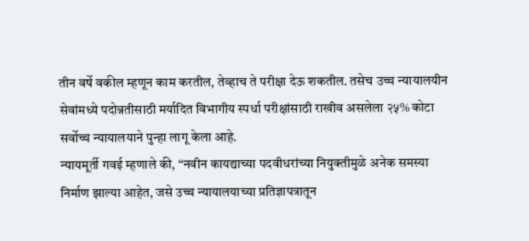तीन वर्षे वकील म्हणून काम करतील, तेव्हाच ते परीक्षा देऊ शकतील. तसेच उच्च न्यायालयीन सेवांमध्ये पदोन्नतीसाठी मर्यादित विभागीय स्पर्धा परीक्षांसाठी राखीव असलेला २५% कोटा सर्वोच्च न्यायालयाने पुन्हा लागू केला आहे.
न्यायमूर्ती गवई म्हणाले की, “नवीन कायद्याच्या पदवीधरांच्या नियुक्तीमुळे अनेक समस्या निर्माण झाल्या आहेत, जसे उच्च न्यायालयाच्या प्रतिज्ञापत्रातून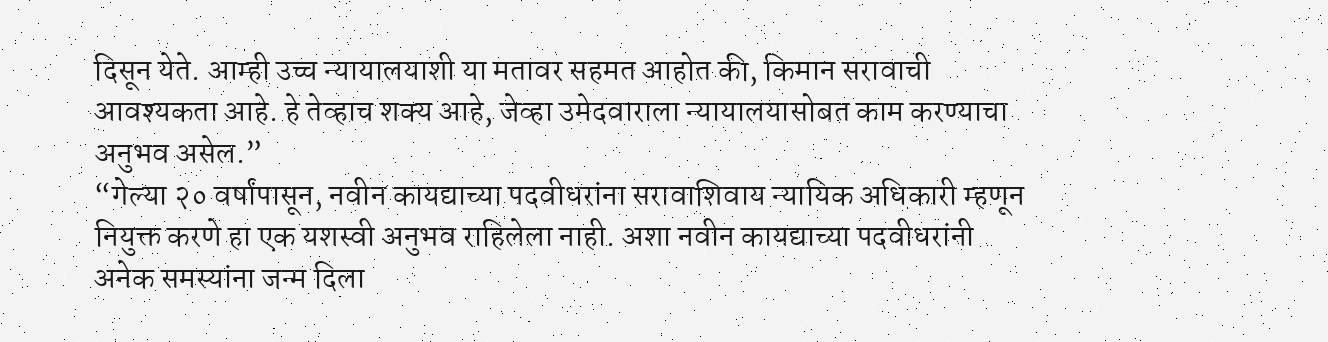दिसून येते. आम्ही उच्च न्यायालयाशी या मतावर सहमत आहोत की, किमान सरावाची आवश्यकता आहे. हे तेव्हाच शक्य आहे, जेव्हा उमेदवाराला न्यायालयासोबत काम करण्याचा अनुभव असेल.”
“गेल्या २० वर्षांपासून, नवीन कायद्याच्या पदवीधरांना सरावाशिवाय न्यायिक अधिकारी म्हणून नियुक्त करणे हा एक यशस्वी अनुभव राहिलेला नाही. अशा नवीन कायद्याच्या पदवीधरांनी अनेक समस्यांना जन्म दिला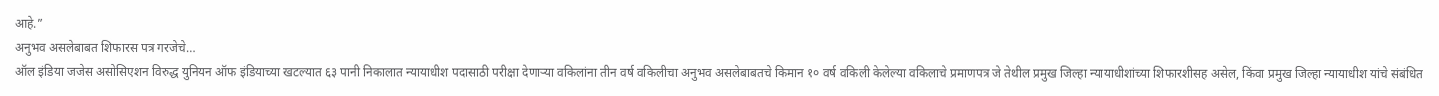आहे.”
अनुभव असलेबाबत शिफारस पत्र गरजेचे…
ऑल इंडिया जजेस असोसिएशन विरुद्ध युनियन ऑफ इंडियाच्या खटल्यात ६३ पानी निकालात न्यायाधीश पदासाठी परीक्षा देणाऱ्या वकिलांना तीन वर्ष वकिलीचा अनुभव असलेबाबतचे किमान १० वर्ष वकिली केलेल्या वकिलाचे प्रमाणपत्र जे तेथील प्रमुख जिल्हा न्यायाधीशांच्या शिफारशीसह असेल, किंवा प्रमुख जिल्हा न्यायाधीश यांचे संबंधित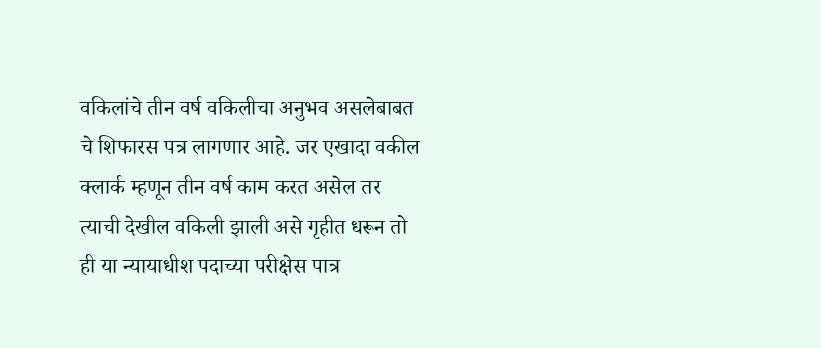वकिलांचे तीन वर्ष वकिलीचा अनुभव असलेबाबत चे शिफारस पत्र लागणार आहे. जर एखादा वकील क्लार्क म्हणून तीन वर्ष काम करत असेल तर त्याची देखील वकिली झाली असे गृहीत धरून तो ही या न्यायाधीश पदाच्या परीक्षेस पात्र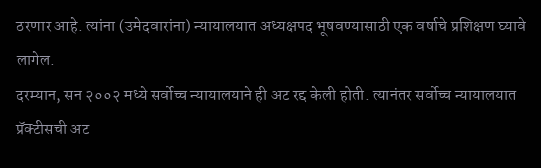ठरणार आहे. त्यांना (उमेदवारांना) न्यायालयात अध्यक्षपद भूषवण्यासाठी एक वर्षाचे प्रशिक्षण घ्यावे लागेल.
दरम्यान, सन २००२ मध्ये सर्वोच्च न्यायालयाने ही अट रद्द केली होती. त्यानंतर सर्वोच्च न्यायालयात प्रॅक्टीसची अट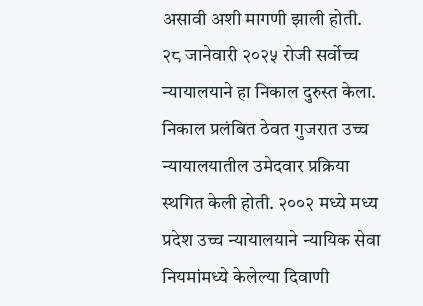असावी अशी मागणी झाली होती. २८ जानेवारी २०२५ रोजी सर्वोच्च न्यायालयाने हा निकाल दुरुस्त केला. निकाल प्रलंबित ठेवत गुजरात उच्च न्यायालयातील उमेदवार प्रक्रिया स्थगित केली होती. २००२ मध्ये मध्य प्रदेश उच्च न्यायालयाने न्यायिक सेवा नियमांमध्ये केलेल्या दिवाणी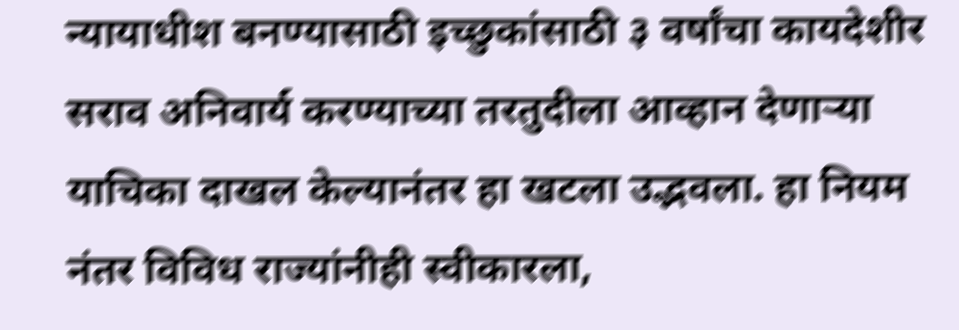न्यायाधीश बनण्यासाठी इच्छुकांसाठी ३ वर्षांचा कायदेशीर सराव अनिवार्य करण्याच्या तरतुदीला आव्हान देणाऱ्या याचिका दाखल केल्यानंतर हा खटला उद्भवला. हा नियम नंतर विविध राज्यांनीही स्वीकारला,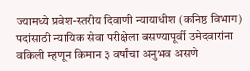ज्यामध्ये प्रवेश-स्तरीय दिवाणी न्यायाधीश (कनिष्ठ विभाग) पदांसाठी न्यायिक सेवा परीक्षेला बसण्यापूर्वी उमेदवारांना वकिली म्हणून किमान ३ वर्षांचा अनुभव असणे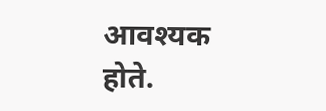आवश्यक होते.